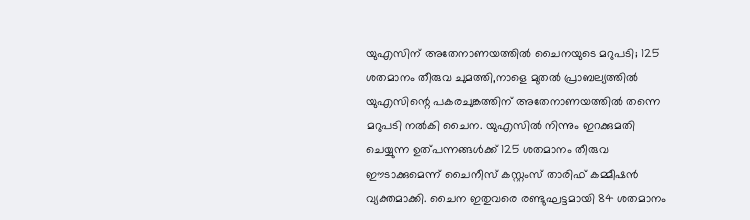യുഎസിന് അതേനാണയത്തിൽ ചൈനയുടെ മറുപടി; 125 ശതമാനം തീരുവ ചുമത്തി,നാളെ മുതൽ പ്രാബല്യത്തിൽ
യുഎസിന്റെ പകരചുങ്കത്തിന് അതേനാണയത്തിൽ തന്നെ മറുപടി നൽകി ചൈന. യുഎസിൽ നിന്നും ഇറക്കുമതി ചെയ്യുന്ന ഉത്പന്നങ്ങൾക്ക് 125 ശതമാനം തീരുവ ഈടാക്കുമെന്ന് ചൈനീസ് കസ്റ്റംസ് താരിഫ് കമ്മീഷൻ വ്യക്തമാക്കി. ചൈന ഇതുവരെ രണ്ടുഘട്ടമായി 84 ശതമാനം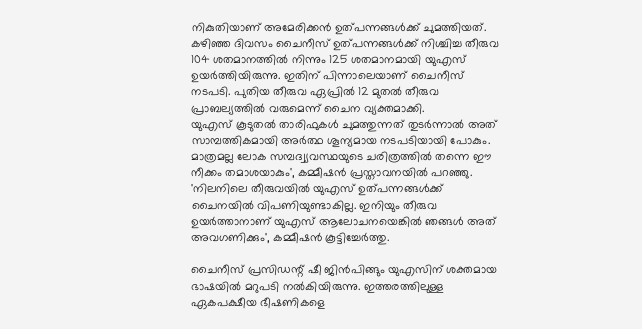നികുതിയാണ് അമേരിക്കൻ ഉത്പന്നങ്ങൾക്ക് ചുമത്തിയത്. കഴിഞ്ഞ ദിവസം ചൈനീസ് ഉത്പന്നങ്ങൾക്ക് നിശ്ചിച്ച തീരുവ 104 ശതമാനത്തിൽ നിന്നും 125 ശതമാനമായി യുഎസ് ഉയർത്തിയിരുന്നു. ഇതിന് പിന്നാലെയാണ് ചൈനീസ് നടപടി. പുതിയ തീരുവ ഏപ്രിൽ 12 മുതൽ തീരുവ പ്രാബല്യത്തിൽ വരുമെന്ന് ചൈന വ്യക്തമാക്കി.
യുഎസ് കൂടുതൽ താരിഫുകൾ ചുമത്തുന്നത് തുടർന്നാൽ അത് സാമ്പത്തികമായി അർത്ഥ ശൂന്യമായ നടപടിയായി പോകും. മാത്രമല്ല ലോക സമ്പദ്വ്യവസ്ഥയുടെ ചരിത്രത്തിൽ തന്നെ ഈ നീക്കം തമാശയാകും', കമ്മീഷൻ പ്രസ്താവനയിൽ പറഞ്ഞു. 'നിലനിലെ തീരുവയിൽ യുഎസ് ഉത്പന്നങ്ങൾക്ക് ചൈനയിൽ വിപണിയുണ്ടാകില്ല. ഇനിയും തീരുവ ഉയർത്താനാണ് യുഎസ് ആലോചനയെങ്കിൽ ഞങ്ങൾ അത് അവഗണിക്കും', കമ്മീഷൻ കൂട്ടിച്ചേർത്തു.

ചൈനീസ് പ്രസിഡന്റ് ഷീ ജിൻപിങ്ങും യുഎസിന് ശക്തമായ ഭാഷയിൽ മറുപടി നൽകിയിരുന്നു. ഇത്തരത്തിലുള്ള ഏകപക്ഷീയ ഭീഷണികളെ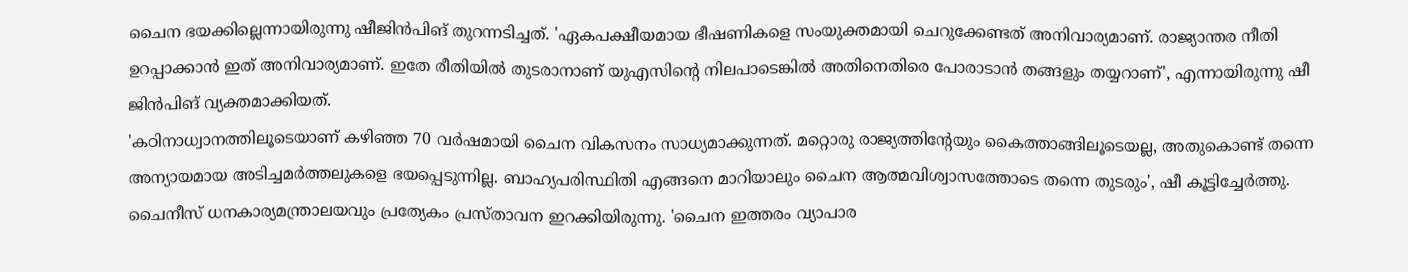ചൈന ഭയക്കില്ലെന്നായിരുന്നു ഷീജിൻപിങ് തുറന്നടിച്ചത്. 'ഏകപക്ഷീയമായ ഭീഷണികളെ സംയുക്തമായി ചെറുക്കേണ്ടത് അനിവാര്യമാണ്. രാജ്യാന്തര നീതി ഉറപ്പാക്കാൻ ഇത് അനിവാര്യമാണ്. ഇതേ രീതിയിൽ തുടരാനാണ് യുഎസിന്റെ നിലപാടെങ്കിൽ അതിനെതിരെ പോരാടാൻ തങ്ങളും തയ്യറാണ്', എന്നായിരുന്നു ഷീ ജിൻപിങ് വ്യക്തമാക്കിയത്.
'കഠിനാധ്വാനത്തിലൂടെയാണ് കഴിഞ്ഞ 70 വർഷമായി ചൈന വികസനം സാധ്യമാക്കുന്നത്. മറ്റൊരു രാജ്യത്തിന്റേയും കൈത്താങ്ങിലൂടെയല്ല, അതുകൊണ്ട് തന്നെ അന്യായമായ അടിച്ചമർത്തലുകളെ ഭയപ്പെടുന്നില്ല. ബാഹ്യപരിസ്ഥിതി എങ്ങനെ മാറിയാലും ചൈന ആത്മവിശ്വാസത്തോടെ തന്നെ തുടരും', ഷീ കൂട്ടിച്ചേർത്തു. ചൈനീസ് ധനകാര്യമന്ത്രാലയവും പ്രത്യേകം പ്രസ്താവന ഇറക്കിയിരുന്നു. 'ചൈന ഇത്തരം വ്യാപാര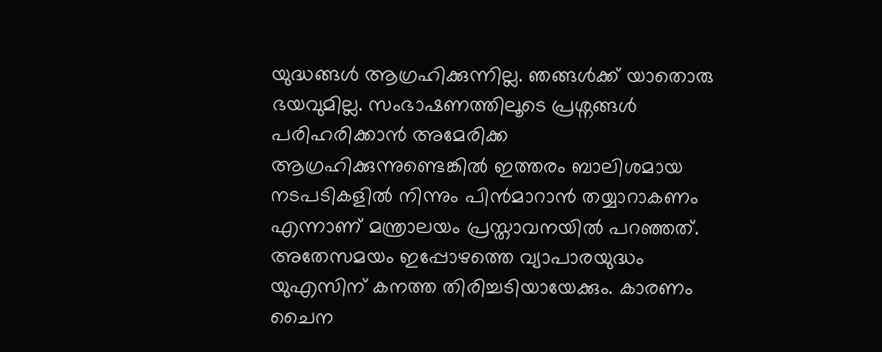യുദ്ധങ്ങൾ ആഗ്രഹിക്കുന്നില്ല. ഞങ്ങൾക്ക് യാതൊരു ഭയവുമില്ല. സംഭാഷണത്തിലൂടെ പ്രശ്നങ്ങൾ പരിഹരിക്കാൻ അമേരിക്ക ആഗ്രഹിക്കുന്നുണ്ടെങ്കിൽ ഇത്തരം ബാലിശമായ നടപടികളിൽ നിന്നും പിൻമാറാൻ തയ്യാറാകണം എന്നാണ് മന്ത്രാലയം പ്രസ്താവനയിൽ പറഞ്ഞത്.
അതേസമയം ഇപ്പോഴത്തെ വ്യാപാരയുദ്ധം യുഎസിന് കനത്ത തിരിച്ചടിയായേക്കും. കാരണം ചൈന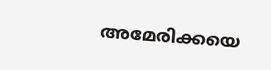അമേരിക്കയെ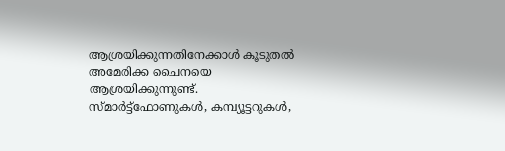ആശ്രയിക്കുന്നതിനേക്കാൾ കൂടുതൽ അമേരിക്ക ചൈനയെ ആശ്രയിക്കുന്നുണ്ട്. സ്മാർട്ട്ഫോണുകൾ, കമ്പ്യൂട്ടറുകൾ,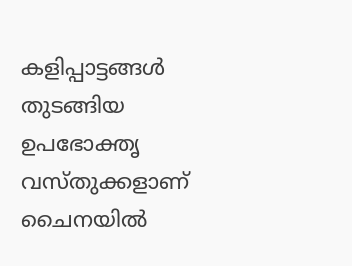കളിപ്പാട്ടങ്ങൾ തുടങ്ങിയ ഉപഭോക്തൃ വസ്തുക്കളാണ് ചൈനയിൽ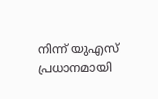നിന്ന് യുഎസ് പ്രധാനമായി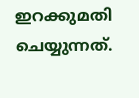ഇറക്കുമതി ചെയ്യുന്നത്.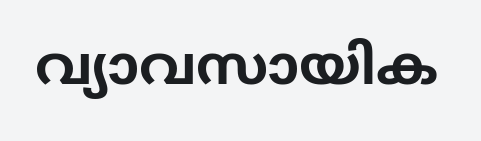വ്യാവസായിക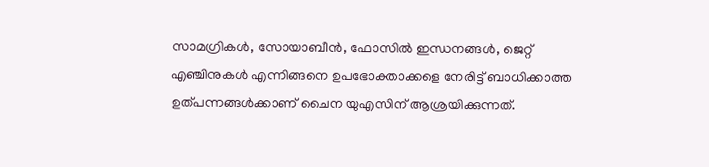സാമഗ്രികൾ, സോയാബീൻ, ഫോസിൽ ഇന്ധനങ്ങൾ, ജെറ്റ് എഞ്ചിനുകൾ എന്നിങ്ങനെ ഉപഭോക്താക്കളെ നേരിട്ട് ബാധിക്കാത്ത ഉത്പന്നങ്ങൾക്കാണ് ചൈന യുഎസിന് ആശ്രയിക്കുന്നത്.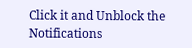Click it and Unblock the Notifications